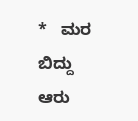*   ಮರ ಬಿದ್ದು ಆರು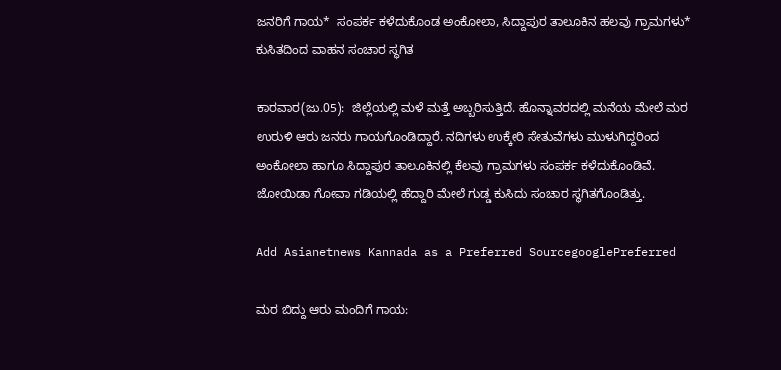ಜನರಿಗೆ ಗಾಯ*  ಸಂಪರ್ಕ ಕಳೆದುಕೊಂಡ ಅಂಕೋಲಾ, ಸಿದ್ದಾಪುರ ತಾಲೂಕಿನ ಹಲವು ಗ್ರಾಮಗಳು*  ಕುಸಿತದಿಂದ ವಾಹನ ಸಂಚಾರ ಸ್ಥಗಿತ

ಕಾರವಾರ(ಜು.05):  ಜಿಲ್ಲೆಯಲ್ಲಿ ಮಳೆ ಮತ್ತೆ ಅಬ್ಬರಿಸುತ್ತಿದೆ. ಹೊನ್ನಾವರದಲ್ಲಿ ಮನೆಯ ಮೇಲೆ ಮರ ಉರುಳಿ ಆರು ಜನರು ಗಾಯಗೊಂಡಿದ್ದಾರೆ. ನದಿಗಳು ಉಕ್ಕೇರಿ ಸೇತುವೆಗಳು ಮುಳುಗಿದ್ದರಿಂದ ಅಂಕೋಲಾ ಹಾಗೂ ಸಿದ್ದಾಪುರ ತಾಲೂಕಿನಲ್ಲಿ ಕೆಲವು ಗ್ರಾಮಗಳು ಸಂಪರ್ಕ ಕಳೆದುಕೊಂಡಿವೆ. ಜೋಯಿಡಾ ಗೋವಾ ಗಡಿಯಲ್ಲಿ ಹೆದ್ದಾರಿ ಮೇಲೆ ಗುಡ್ಡ ಕುಸಿದು ಸಂಚಾರ ಸ್ಥಗಿತಗೊಂಡಿತ್ತು.

Add Asianetnews Kannada as a Preferred SourcegooglePreferred

ಮರ ಬಿದ್ದು ಆರು ಮಂದಿಗೆ ಗಾಯ: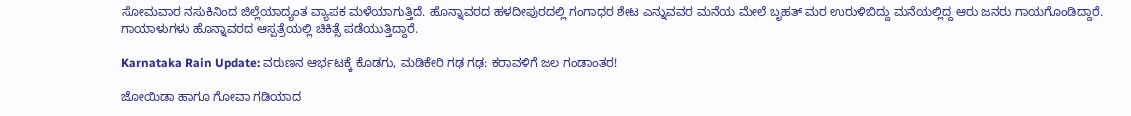ಸೋಮವಾರ ನಸುಕಿನಿಂದ ಜಿಲ್ಲೆಯಾದ್ಯಂತ ವ್ಯಾಪಕ ಮಳೆಯಾಗುತ್ತಿದೆ. ಹೊನ್ನಾವರದ ಹಳದೀಪುರದಲ್ಲಿ ಗಂಗಾಧರ ಶೇಟ ಎನ್ನುವವರ ಮನೆಯ ಮೇಲೆ ಬೃಹತ್‌ ಮರ ಉರುಳಿಬಿದ್ದು ಮನೆಯಲ್ಲಿದ್ದ ಆರು ಜನರು ಗಾಯಗೊಂಡಿದ್ದಾರೆ. ಗಾಯಾಳುಗಳು ಹೊನ್ನಾವರದ ಆಸ್ಪತ್ರೆಯಲ್ಲಿ ಚಿಕಿತ್ಸೆ ಪಡೆಯುತ್ತಿದ್ದಾರೆ.

Karnataka Rain Update: ವರುಣನ ಆರ್ಭಟಕ್ಕೆ ಕೊಡಗು, ಮಡಿಕೇರಿ ಗಢ ಗಢ: ಕರಾವಳಿಗೆ ಜಲ ಗಂಡಾಂತರ!

ಜೋಯಿಡಾ ಹಾಗೂ ಗೋವಾ ಗಡಿಯಾದ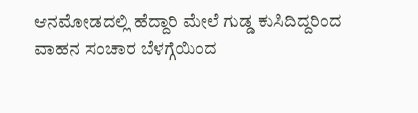ಆನಮೋಡದಲ್ಲಿ ಹೆದ್ದಾರಿ ಮೇಲೆ ಗುಡ್ಡ ಕುಸಿದಿದ್ದರಿಂದ ವಾಹನ ಸಂಚಾರ ಬೆಳಗ್ಗೆಯಿಂದ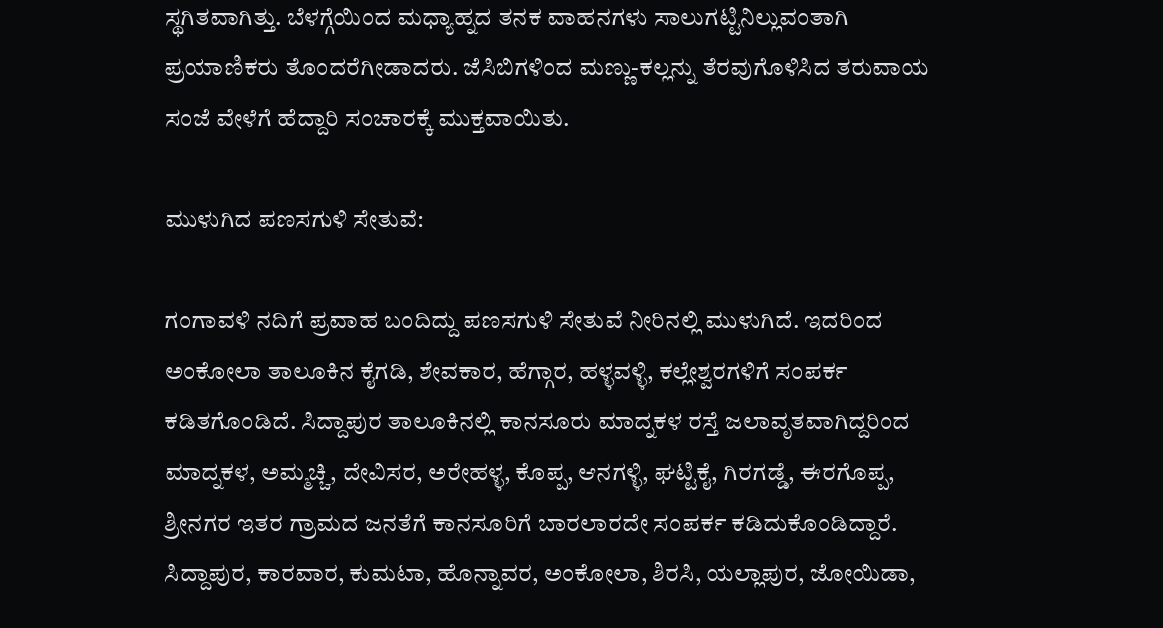ಸ್ಥಗಿತವಾಗಿತ್ತು. ಬೆಳಗ್ಗೆಯಿಂದ ಮಧ್ಯಾಹ್ನದ ತನಕ ವಾಹನಗಳು ಸಾಲುಗಟ್ಟಿನಿಲ್ಲುವಂತಾಗಿ ಪ್ರಯಾಣಿಕರು ತೊಂದರೆಗೀಡಾದರು. ಜೆಸಿಬಿಗಳಿಂದ ಮಣ್ಣು-ಕಲ್ಲನ್ನು ತೆರವುಗೊಳಿಸಿದ ತರುವಾಯ ಸಂಜೆ ವೇಳೆಗೆ ಹೆದ್ದಾರಿ ಸಂಚಾರಕ್ಕೆ ಮುಕ್ತವಾಯಿತು.

ಮುಳುಗಿದ ಪಣಸಗುಳಿ ಸೇತುವೆ:

ಗಂಗಾವಳಿ ನದಿಗೆ ಪ್ರವಾಹ ಬಂದಿದ್ದು ಪಣಸಗುಳಿ ಸೇತುವೆ ನೀರಿನಲ್ಲಿ ಮುಳುಗಿದೆ. ಇದರಿಂದ ಅಂಕೋಲಾ ತಾಲೂಕಿನ ಕೈಗಡಿ, ಶೇವಕಾರ, ಹೆಗ್ಗಾರ, ಹಳ್ಳವಳ್ಳಿ, ಕಲ್ಲೇಶ್ವರಗಳಿಗೆ ಸಂಪರ್ಕ ಕಡಿತಗೊಂಡಿದೆ. ಸಿದ್ದಾಪುರ ತಾಲೂಕಿನಲ್ಲಿ ಕಾನಸೂರು ಮಾದ್ನಕಳ ರಸ್ತೆ ಜಲಾವೃತವಾಗಿದ್ದರಿಂದ ಮಾದ್ನಕಳ, ಅಮ್ಮಚ್ಚಿ, ದೇವಿಸರ, ಅರೇಹಳ್ಳ, ಕೊಪ್ಪ, ಆನಗಳ್ಳಿ, ಘಟ್ಟಿಕೈ, ಗಿರಗಡ್ಡೆ, ಈರಗೊಪ್ಪ, ಶ್ರೀನಗರ ಇತರ ಗ್ರಾಮದ ಜನತೆಗೆ ಕಾನಸೂರಿಗೆ ಬಾರಲಾರದೇ ಸಂಪರ್ಕ ಕಡಿದುಕೊಂಡಿದ್ದಾರೆ. ಸಿದ್ದಾಪುರ, ಕಾರವಾರ, ಕುಮಟಾ, ಹೊನ್ನಾವರ, ಅಂಕೋಲಾ, ಶಿರಸಿ, ಯಲ್ಲಾಪುರ, ಜೋಯಿಡಾ,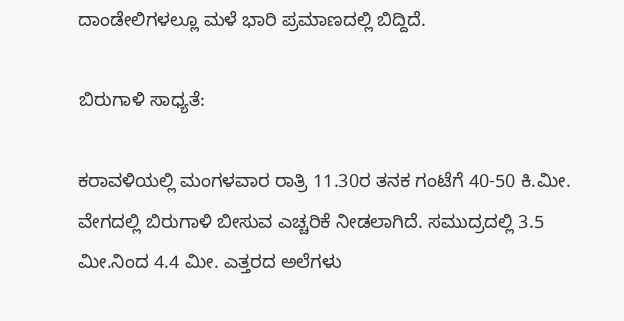ದಾಂಡೇಲಿಗಳಲ್ಲೂ ಮಳೆ ಭಾರಿ ಪ್ರಮಾಣದಲ್ಲಿ ಬಿದ್ದಿದೆ.

ಬಿರುಗಾಳಿ ಸಾಧ್ಯತೆ:

ಕರಾವಳಿಯಲ್ಲಿ ಮಂಗಳವಾರ ರಾತ್ರಿ 11.30ರ ತನಕ ಗಂಟೆಗೆ 40-50 ಕಿ.ಮೀ. ವೇಗದಲ್ಲಿ ಬಿರುಗಾಳಿ ಬೀಸುವ ಎಚ್ಚರಿಕೆ ನೀಡಲಾಗಿದೆ. ಸಮುದ್ರದಲ್ಲಿ 3.5 ಮೀ.ನಿಂದ 4.4 ಮೀ. ಎತ್ತರದ ಅಲೆಗಳು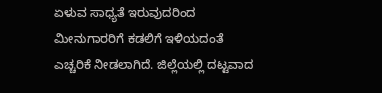ಏಳುವ ಸಾಧ್ಯತೆ ಇರುವುದರಿಂದ ಮೀನುಗಾರರಿಗೆ ಕಡಲಿಗೆ ಇಳಿಯದಂತೆ ಎಚ್ಚರಿಕೆ ನೀಡಲಾಗಿದೆ. ಜಿಲ್ಲೆಯಲ್ಲಿ ದಟ್ಟವಾದ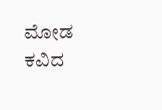ಮೋಡ ಕವಿದ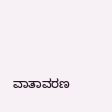ವಾತಾವರಣ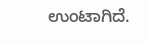ಉಂಟಾಗಿದೆ.